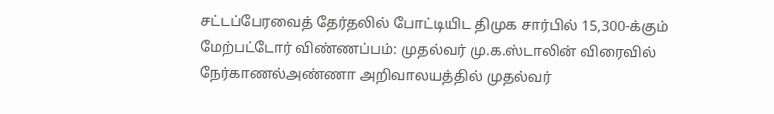சட்டப்பேரவைத் தேர்தலில் போட்டியிட திமுக சார்பில் 15,300-க்கும் மேற்பட்டோர் விண்ணப்பம்: முதல்வர் மு.க.ஸ்டாலின் விரைவில் நேர்காணல்அண்ணா அறிவாலயத்தில் முதல்வர்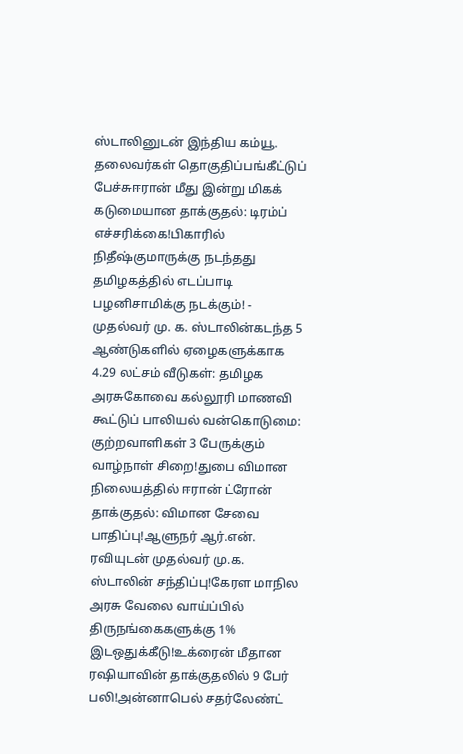ஸ்டாலினுடன் இந்திய கம்யூ. தலைவர்கள் தொகுதிப்பங்கீட்டுப் பேச்சுஈரான் மீது இன்று மிகக் கடுமையான தாக்குதல்: டிரம்ப் எச்சரிக்கை!பிகாரில் நிதீஷ்குமாருக்கு நடந்தது தமிழகத்தில் எடப்பாடி பழனிசாமிக்கு நடக்கும்! - முதல்வர் மு. க. ஸ்டாலின்கடந்த 5 ஆண்டுகளில் ஏழைகளுக்காக 4.29 லட்சம் வீடுகள்: தமிழக அரசுகோவை கல்லூரி மாணவி கூட்டுப் பாலியல் வன்கொடுமை: குற்றவாளிகள் 3 பேருக்கும் வாழ்நாள் சிறை!துபை விமான நிலையத்தில் ஈரான் ட்ரோன் தாக்குதல்: விமான சேவை பாதிப்பு!ஆளுநர் ஆர்.என். ரவியுடன் முதல்வர் மு.க. ஸ்டாலின் சந்திப்பு!கேரள மாநில அரசு வேலை வாய்ப்பில் திருநங்கைகளுக்கு 1% இடஒதுக்கீடு!உக்ரைன் மீதான ரஷியாவின் தாக்குதலில் 9 பேர் பலி!அன்னாபெல் சதர்லேண்ட்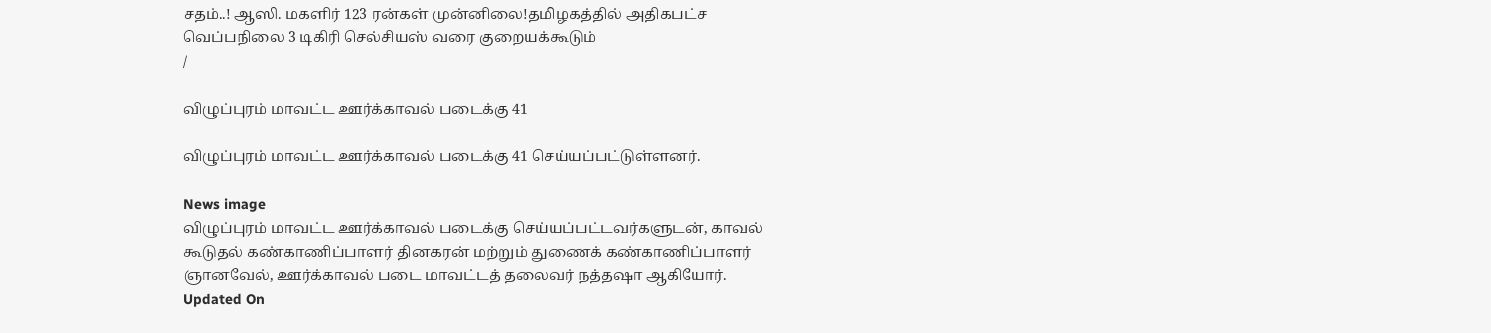சதம்..! ஆஸி. மகளிர் 123 ரன்கள் முன்னிலை!தமிழகத்தில் அதிகபட்ச வெப்பநிலை 3 டிகிரி செல்சியஸ் வரை குறையக்கூடும்
/

விழுப்புரம் மாவட்ட ஊர்க்காவல் படைக்கு 41

விழுப்புரம் மாவட்ட ஊர்க்காவல் படைக்கு 41 செய்யப்பட்டுள்ளனர்.

News image
விழுப்புரம் மாவட்ட ஊர்க்காவல் படைக்கு செய்யப்பட்டவர்களுடன், காவல் கூடுதல் கண்காணிப்பாளர் தினகரன் மற்றும் துணைக் கண்காணிப்பாளர் ஞானவேல், ஊர்க்காவல் படை மாவட்டத் தலைவர் நத்தஷா ஆகியோர்.
Updated On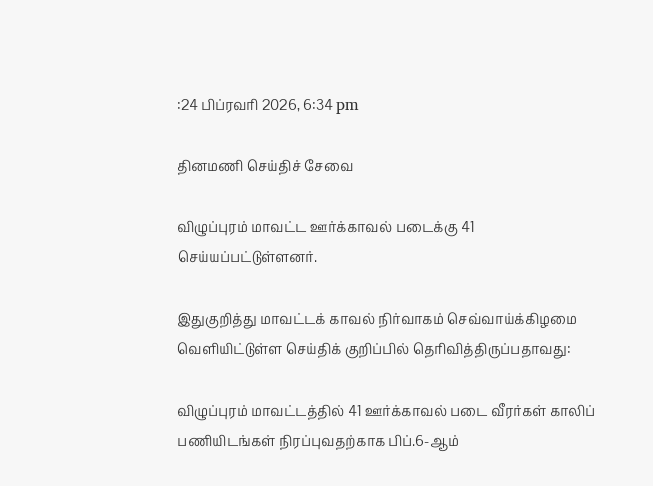:24 பிப்ரவரி 2026, 6:34 pm

தினமணி செய்திச் சேவை

விழுப்புரம் மாவட்ட ஊர்க்காவல் படைக்கு 41 செய்யப்பட்டுள்ளனர்.

இதுகுறித்து மாவட்டக் காவல் நிர்வாகம் செவ்வாய்க்கிழமை வெளியிட்டுள்ள செய்திக் குறிப்பில் தெரிவித்திருப்பதாவது:

விழுப்புரம் மாவட்டத்தில் 41 ஊர்க்காவல் படை வீரர்கள் காலிப் பணியிடங்கள் நிரப்புவதற்காக பிப்.6-ஆம்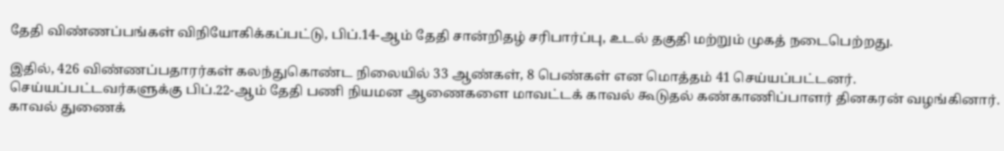தேதி விண்ணப்பங்கள் விநியோகிக்கப்பட்டு, பிப்.14-ஆம் தேதி சான்றிதழ் சரிபார்ப்பு, உடல் தகுதி மற்றும் முகத் நடைபெற்றது.

இதில், 426 விண்ணப்பதாரர்கள் கலந்துகொண்ட நிலையில் 33 ஆண்கள், 8 பெண்கள் என மொத்தம் 41 செய்யப்பட்டனர். செய்யப்பட்டவர்களுக்கு பிப்.22-ஆம் தேதி பணி நியமன ஆணைகளை மாவட்டக் காவல் கூடுதல் கண்காணிப்பாளர் தினகரன் வழங்கினார். காவல் துணைக்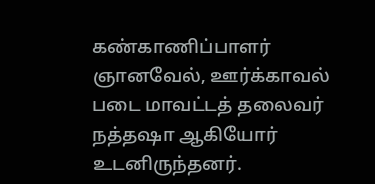கண்காணிப்பாளர் ஞானவேல், ஊர்க்காவல் படை மாவட்டத் தலைவர் நத்தஷா ஆகியோர் உடனிருந்தனர்.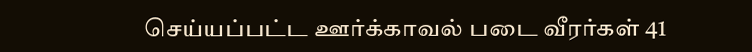செய்யப்பட்ட ஊர்க்காவல் படை வீரர்கள் 41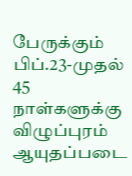பேருக்கும் பிப்.23-முதல் 45 நாள்களுக்கு விழுப்புரம் ஆயுதப்படை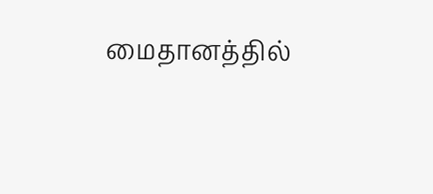மைதானத்தில்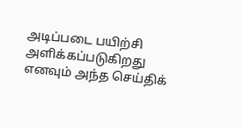அடிப்படை பயிற்சி அளிக்கப்படுகிறது எனவும் அந்த செய்திக்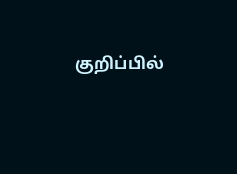குறிப்பில்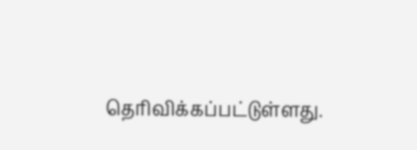தெரிவிக்கப்பட்டுள்ளது.